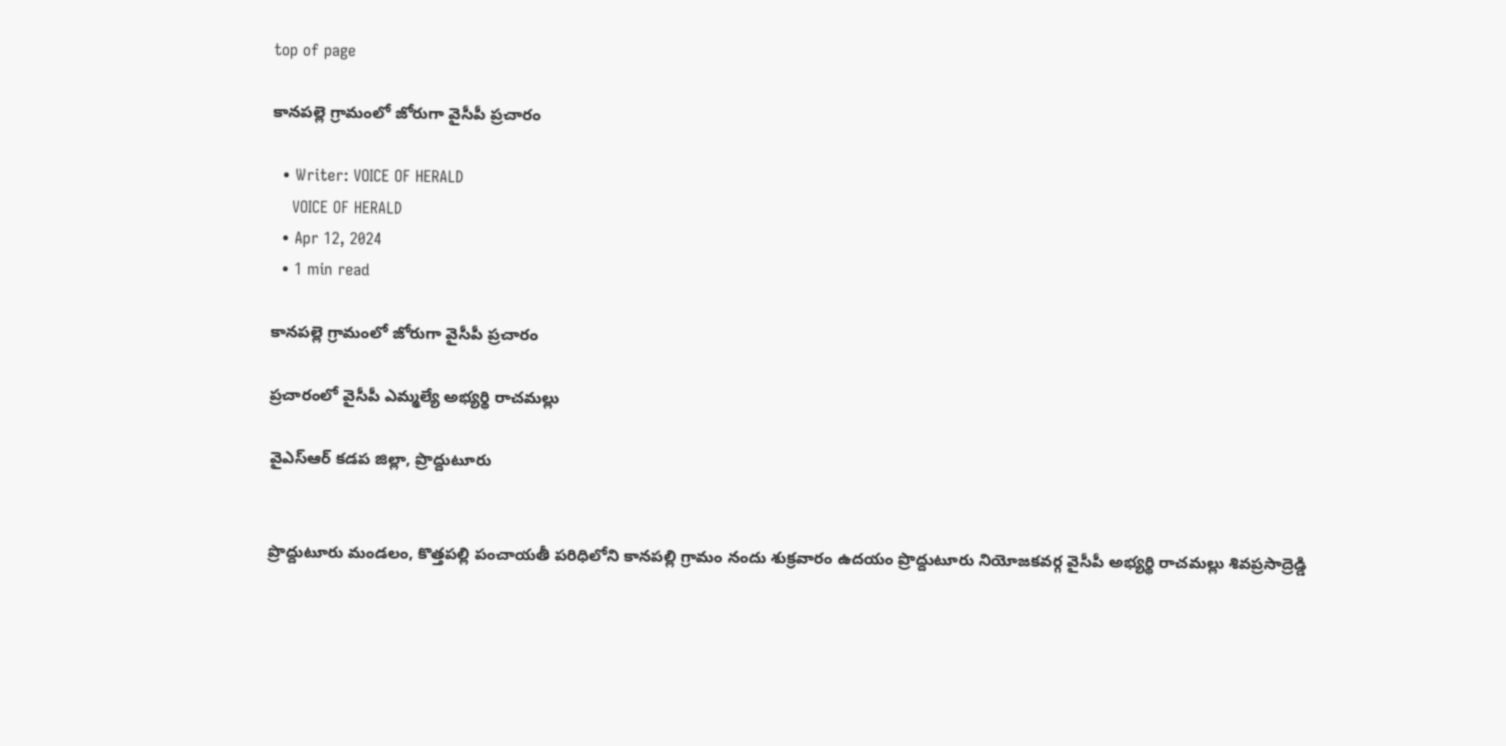top of page

కానపల్లె గ్రామంలో జోరుగా వైసీపీ ప్రచారం

  • Writer: VOICE OF HERALD
    VOICE OF HERALD
  • Apr 12, 2024
  • 1 min read

కానపల్లె గ్రామంలో జోరుగా వైసీపీ ప్రచారం

ప్రచారంలో వైసీపీ ఎమ్మల్యే అభ్యర్థి రాచమల్లు

వైఎస్ఆర్ కడప జిల్లా, ప్రొద్దుటూరు


ప్రొద్దుటూరు మండలం, కొత్తపల్లి పంచాయతీ పరిధిలోని కానపల్లి గ్రామం నందు శుక్రవారం ఉదయం ప్రొద్దుటూరు నియోజకవర్గ వైసీపీ అభ్యర్థి రాచమల్లు శివప్రసాద్రెడ్డి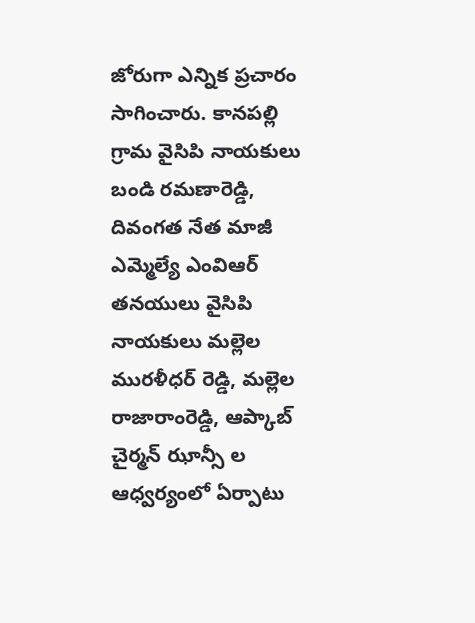జోరుగా ఎన్నిక ప్రచారం సాగించారు. కానపల్లి గ్రామ వైసిపి నాయకులు బండి రమణారెడ్డి, దివంగత నేత మాజీ ఎమ్మెల్యే ఎంవిఆర్ తనయులు వైసిపి నాయకులు మల్లెల మురళీధర్ రెడ్డి, మల్లెల రాజారాంరెడ్డి, ఆప్కాబ్ చైర్మన్ ఝాన్సీ ల ఆధ్వర్యంలో ఏర్పాటు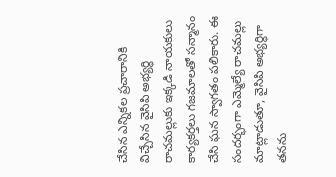చేసిన ఎన్నికల ప్రచారానికి విచ్చేసిన వైసిపి అభ్యర్థి రాచమల్లుకు ఇక్కడి నాయకులు కార్యకర్తలు గజమాలతో సన్మానం చేసి ఘన స్వాగతం పలికారు. ఈ సందర్భంగా ఎమ్మెల్యే రాచమల్లు మాట్లాడుతూ, వైసిపి అభ్యర్థిగా తనను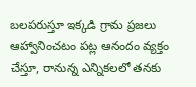బలపరుస్తూ ఇక్కడి గ్రామ ప్రజలు ఆహ్వానించటం పట్ల ఆనందం వ్యక్తం చేస్తూ, రానున్న ఎన్నికలలో తనకు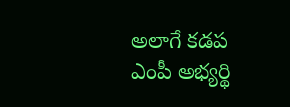అలాగే కడప ఎంపీ అభ్యర్థి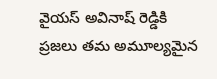వైయస్ అవినాష్ రెడ్డికి ప్రజలు తమ అమూల్యమైన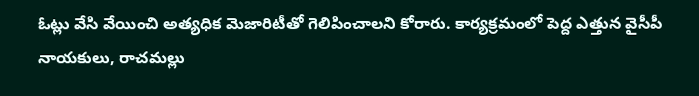ఓట్లు వేసి వేయించి అత్యధిక మెజారిటీతో గెలిపించాలని కోరారు. కార్యక్రమంలో పెద్ద ఎత్తున వైసీపీ నాయకులు, రాచమల్లు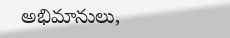అభిమానులు,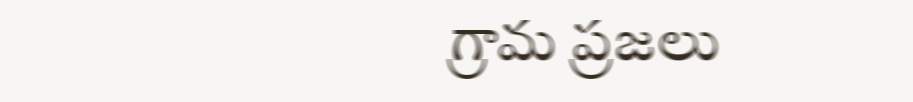గ్రామ ప్రజలు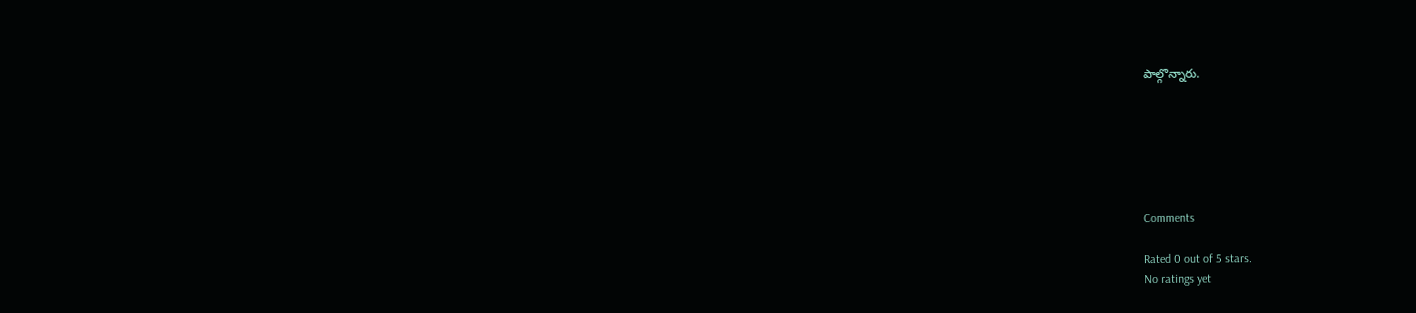పాల్గొన్నారు.






Comments

Rated 0 out of 5 stars.
No ratings yet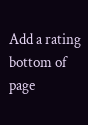Add a rating
bottom of page